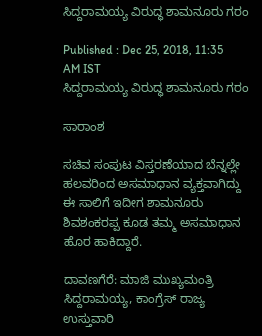ಸಿದ್ದರಾಮಯ್ಯ ವಿರುದ್ಧ ಶಾಮನೂರು ಗರಂ

Published : Dec 25, 2018, 11:35 AM IST
ಸಿದ್ದರಾಮಯ್ಯ ವಿರುದ್ಧ ಶಾಮನೂರು ಗರಂ

ಸಾರಾಂಶ

ಸಚಿವ ಸಂಪುಟ ವಿಸ್ತರಣೆಯಾದ ಬೆನ್ನಲ್ಲೇ ಹಲವರಿಂದ ಅಸಮಾಧಾನ ವ್ಯಕ್ತವಾಗಿದ್ದು ಈ ಸಾಲಿಗೆ ಇದೀಗ ಶಾಮನೂರು ಶಿವಶಂಕರಪ್ಪ ಕೂಡ ತಮ್ಮ ಅಸಮಾಧಾನ ಹೊರ ಹಾಕಿದ್ದಾರೆ.

ದಾವಣಗೆರೆ: ಮಾಜಿ ಮುಖ್ಯಮಂತ್ರಿ ಸಿದ್ದರಾಮಯ್ಯ, ಕಾಂಗ್ರೆಸ್‌ ರಾಜ್ಯ ಉಸ್ತುವಾರಿ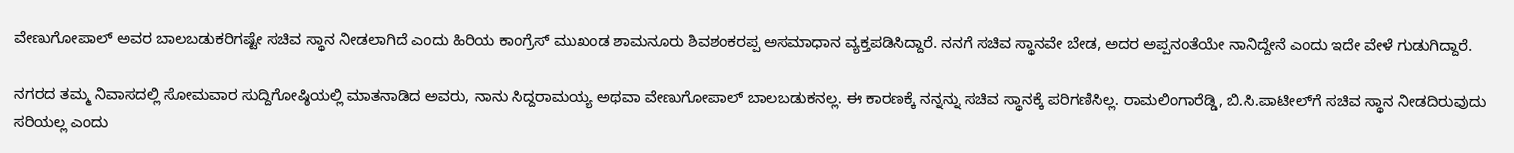ವೇಣುಗೋಪಾಲ್‌ ಅವರ ಬಾಲಬಡುಕರಿಗಷ್ಟೇ ಸಚಿವ ಸ್ಥಾನ ನೀಡಲಾಗಿದೆ ಎಂದು ಹಿರಿಯ ಕಾಂಗ್ರೆಸ್‌ ಮುಖಂಡ ಶಾಮನೂರು ಶಿವಶಂಕರಪ್ಪ ಅಸಮಾಧಾನ ವ್ಯಕ್ತಪಡಿಸಿದ್ದಾರೆ. ನನಗೆ ಸಚಿವ ಸ್ಥಾನವೇ ಬೇಡ, ಅದರ ಅಪ್ಪನಂತೆಯೇ ನಾನಿದ್ದೇನೆ ಎಂದು ಇದೇ ವೇಳೆ ಗುಡುಗಿದ್ದಾರೆ.

ನಗರದ ತಮ್ಮ ನಿವಾಸದಲ್ಲಿ ಸೋಮವಾರ ಸುದ್ದಿಗೋಷ್ಠಿಯಲ್ಲಿ ಮಾತನಾಡಿದ ಅವರು, ನಾನು ಸಿದ್ದರಾಮಯ್ಯ ಅಥವಾ ವೇಣುಗೋಪಾಲ್‌ ಬಾಲಬಡುಕನಲ್ಲ. ಈ ಕಾರಣಕ್ಕೆ ನನ್ನನ್ನು ಸಚಿವ ಸ್ಥಾನಕ್ಕೆ ಪರಿಗಣಿಸಿಲ್ಲ. ರಾಮಲಿಂಗಾರೆಡ್ಡಿ, ಬಿ.ಸಿ.ಪಾಟೀಲ್‌ಗೆ ಸಚಿವ ಸ್ಥಾನ ನೀಡದಿರುವುದು ಸರಿಯಲ್ಲ ಎಂದು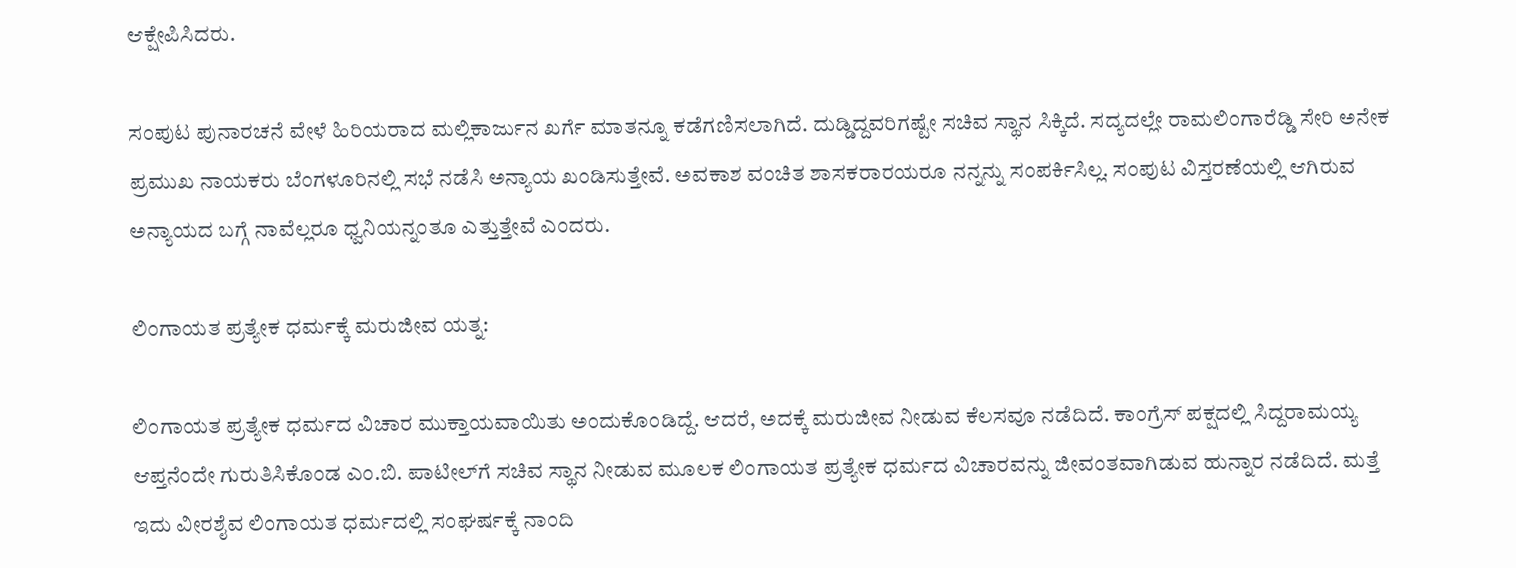ಆಕ್ಷೇಪಿಸಿದರು.

ಸಂಪುಟ ಪುನಾರಚನೆ ವೇಳೆ ಹಿರಿಯರಾದ ಮಲ್ಲಿಕಾರ್ಜುನ ಖರ್ಗೆ ಮಾತನ್ನೂ ಕಡೆಗಣಿಸಲಾಗಿದೆ. ದುಡ್ಡಿದ್ದವರಿಗಷ್ಟೇ ಸಚಿವ ಸ್ಥಾನ ಸಿಕ್ಕಿದೆ. ಸದ್ಯದಲ್ಲೇ ರಾಮಲಿಂಗಾರೆಡ್ಡಿ ಸೇರಿ ಅನೇಕ ಪ್ರಮುಖ ನಾಯಕರು ಬೆಂಗಳೂರಿನಲ್ಲಿ ಸಭೆ ನಡೆಸಿ ಅನ್ಯಾಯ ಖಂಡಿಸುತ್ತೇವೆ. ಅವಕಾಶ ವಂಚಿತ ಶಾಸಕರಾರ‍ಯರೂ ನನ್ನನ್ನು ಸಂಪರ್ಕಿಸಿಲ್ಲ. ಸಂಪುಟ ವಿಸ್ತರಣೆಯಲ್ಲಿ ಆಗಿರುವ ಅನ್ಯಾಯದ ಬಗ್ಗೆ ನಾವೆಲ್ಲರೂ ಧ್ವನಿಯನ್ನಂತೂ ಎತ್ತುತ್ತೇವೆ ಎಂದರು.

ಲಿಂಗಾಯತ ಪ್ರತ್ಯೇಕ ಧರ್ಮಕ್ಕೆ ಮರುಜೀವ ಯತ್ನ:

ಲಿಂಗಾಯತ ಪ್ರತ್ಯೇಕ ಧರ್ಮದ ವಿಚಾರ ಮುಕ್ತಾಯವಾಯಿತು ಅಂದುಕೊಂಡಿದ್ದೆ. ಆದರೆ, ಅದಕ್ಕೆ ಮರುಜೀವ ನೀಡುವ ಕೆಲಸವೂ ನಡೆದಿದೆ. ಕಾಂಗ್ರೆಸ್‌ ಪಕ್ಷದಲ್ಲಿ ಸಿದ್ದರಾಮಯ್ಯ ಆಪ್ತನೆಂದೇ ಗುರುತಿಸಿಕೊಂಡ ಎಂ.ಬಿ. ಪಾಟೀಲ್‌ಗೆ ಸಚಿವ ಸ್ಥಾನ ನೀಡುವ ಮೂಲಕ ಲಿಂಗಾಯತ ಪ್ರತ್ಯೇಕ ಧರ್ಮದ ವಿಚಾರವನ್ನು ಜೀವಂತವಾಗಿಡುವ ಹುನ್ನಾರ ನಡೆದಿದೆ. ಮತ್ತೆ ಇದು ವೀರಶೈವ ಲಿಂಗಾಯತ ಧರ್ಮದಲ್ಲಿ ಸಂಘರ್ಷಕ್ಕೆ ನಾಂದಿ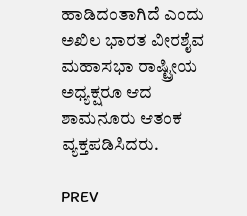ಹಾಡಿದಂತಾಗಿದೆ ಎಂದು ಅಖಿಲ ಭಾರತ ವೀರಶೈವ ಮಹಾಸಭಾ ರಾಷ್ಟ್ರೀಯ ಅಧ್ಯಕ್ಷರೂ ಆದ ಶಾಮನೂರು ಆತಂಕ ವ್ಯಕ್ತಪಡಿಸಿದರು.

PREV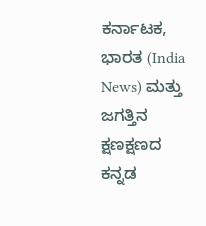ಕರ್ನಾಟಕ, ಭಾರತ (India News) ಮತ್ತು ಜಗತ್ತಿನ ಕ್ಷಣಕ್ಷಣದ ಕನ್ನಡ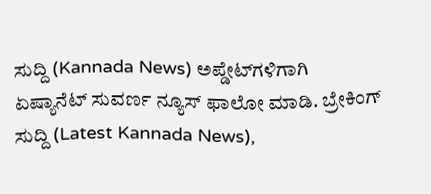ಸುದ್ದಿ (Kannada News) ಅಪ್ಡೇಟ್‌ಗಳಿಗಾಗಿ ಏಷ್ಯಾನೆಟ್ ಸುವರ್ಣ ನ್ಯೂಸ್‌ ಫಾಲೋ ಮಾಡಿ. ಬ್ರೇಕಿಂಗ್ ಸುದ್ದಿ (Latest Kannada News),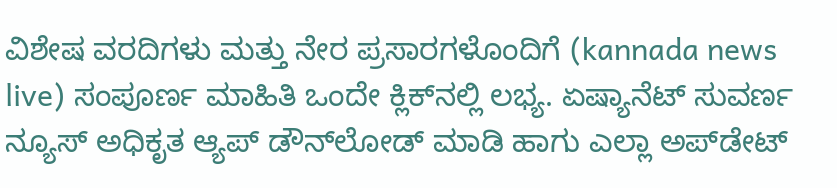ವಿಶೇಷ ವರದಿಗಳು ಮತ್ತು ನೇರ ಪ್ರಸಾರಗಳೊಂದಿಗೆ (kannada news live) ಸಂಪೂರ್ಣ ಮಾಹಿತಿ ಒಂದೇ ಕ್ಲಿಕ್‌ನಲ್ಲಿ ಲಭ್ಯ. ಏಷ್ಯಾನೆಟ್ ಸುವರ್ಣ ನ್ಯೂಸ್ ಅಧಿಕೃತ ಆ್ಯಪ್ ಡೌನ್‌ಲೋಡ್ ಮಾಡಿ ಹಾಗು ಎಲ್ಲಾ ಅಪ್‌ಡೇಟ್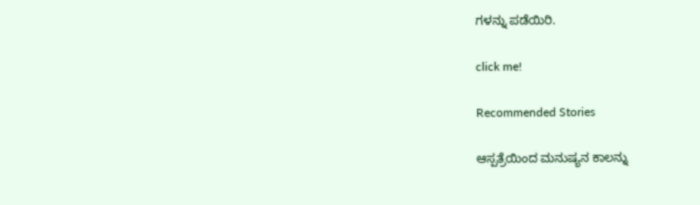ಗಳನ್ನು ಪಡೆಯಿರಿ.

click me!

Recommended Stories

ಆಸ್ಪತ್ರೆಯಿಂದ ಮನುಷ್ಯನ ಕಾಲನ್ನು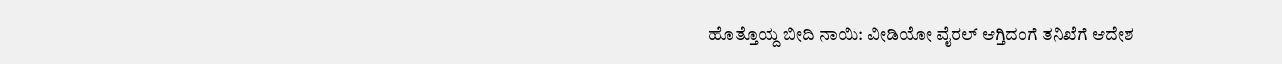ಹೊತ್ತೊಯ್ದ ಬೀದಿ ನಾಯಿ: ವೀಡಿಯೋ ವೈರಲ್ ಆಗ್ತಿದಂಗೆ ತನಿಖೆಗೆ ಆದೇಶ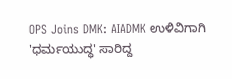OPS Joins DMK: AIADMK ಉಳಿವಿಗಾಗಿ 'ಧರ್ಮಯುದ್ಧ' ಸಾರಿದ್ದ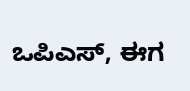ಒಪಿಎಸ್, ಈಗ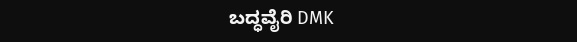ಬದ್ಧವೈರಿ DMK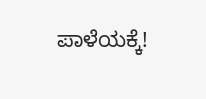ಪಾಳೆಯಕ್ಕೆ!